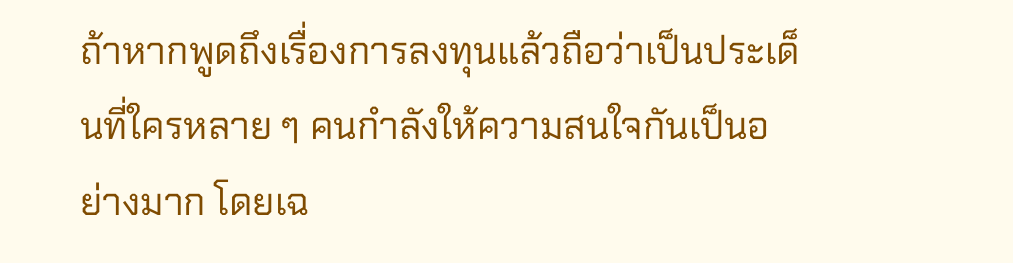ถ้าหากพูดถึงเรื่องการลงทุนแล้วถือว่าเป็นประเด็นที่ใครหลาย ๆ คนกำลังให้ความสนใจกันเป็นอย่างมาก โดยเฉ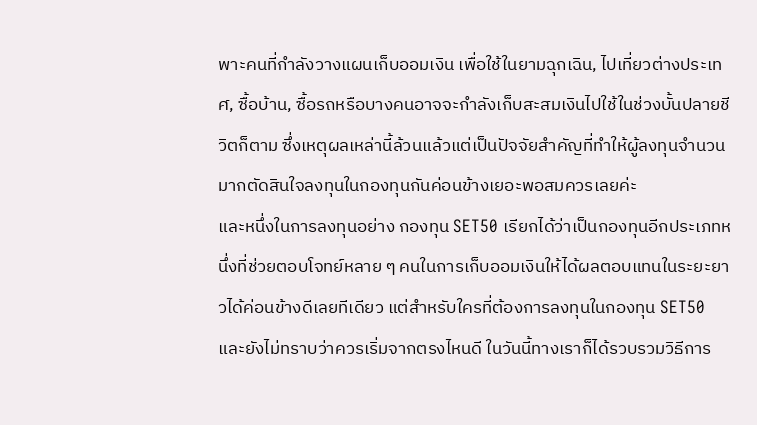พาะคนที่กำลังวางแผนเก็บออมเงิน เพื่อใช้ในยามฉุกเฉิน, ไปเที่ยวต่างประเทศ, ซื้อบ้าน, ซื้อรถหรือบางคนอาจจะกำลังเก็บสะสมเงินไปใช้ในช่วงบั้นปลายชีวิตก็ตาม ซึ่งเหตุผลเหล่านี้ล้วนแล้วแต่เป็นปัจจัยสำคัญที่ทำให้ผู้ลงทุนจำนวนมากตัดสินใจลงทุนในกองทุนกันค่อนข้างเยอะพอสมควรเลยค่ะ
และหนึ่งในการลงทุนอย่าง กองทุน SET50 เรียกได้ว่าเป็นกองทุนอีกประเภทหนึ่งที่ช่วยตอบโจทย์หลาย ๆ คนในการเก็บออมเงินให้ได้ผลตอบแทนในระยะยาวได้ค่อนข้างดีเลยทีเดียว แต่สำหรับใครที่ต้องการลงทุนในกองทุน SET50 และยังไม่ทราบว่าควรเริ่มจากตรงไหนดี ในวันนี้ทางเราก็ได้รวบรวมวิธีการ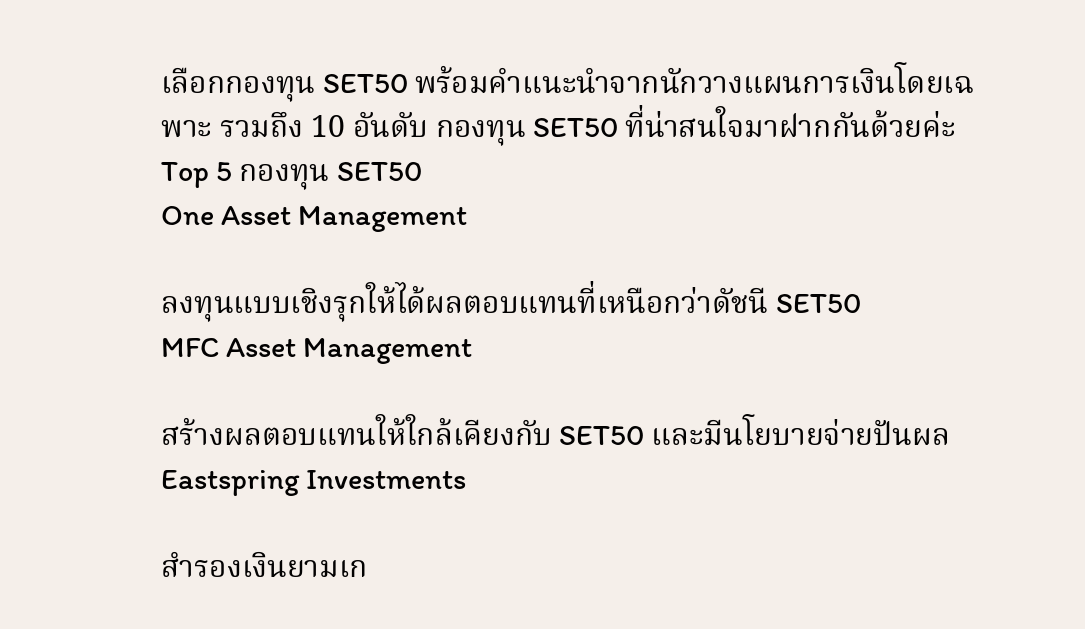เลือกกองทุน SET50 พร้อมคำแนะนำจากนักวางแผนการเงินโดยเฉพาะ รวมถึง 10 อันดับ กองทุน SET50 ที่น่าสนใจมาฝากกันด้วยค่ะ
Top 5 กองทุน SET50
One Asset Management

ลงทุนแบบเชิงรุกให้ได้ผลตอบแทนที่เหนือกว่าดัชนี SET50
MFC Asset Management

สร้างผลตอบแทนให้ใกล้เคียงกับ SET50 และมีนโยบายจ่ายปันผล
Eastspring Investments

สำรองเงินยามเก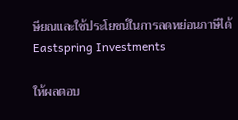ษียณและใช้ประโยชน์ในการลดหย่อนภาษีได้
Eastspring Investments

ให้ผลตอบ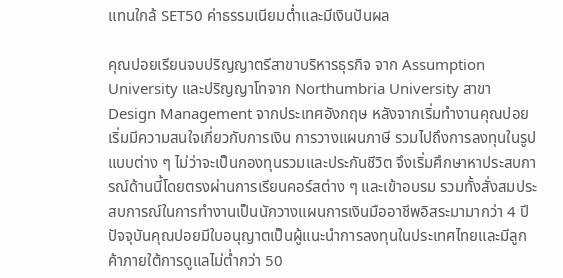แทนใกล้ SET50 ค่าธรรมเนียมต่ำและมีเงินปันผล

คุณปอยเรียนจบปริญญาตรีสาขาบริหารธุรกิจ จาก Assumption University และปริญญาโทจาก Northumbria University สาขา Design Management จากประเทศอังกฤษ หลังจากเริ่มทำงานคุณปอยเริ่มมีความสนใจเกี่ยวกับการเงิน การวางแผนภาษี รวมไปถึงการลงทุนในรูปแบบต่าง ๆ ไม่ว่าจะเป็นกองทุนรวมและประกันชีวิต จึงเริ่มศึกษาหาประสบการณ์ด้านนี้โดยตรงผ่านการเรียนคอร์สต่าง ๆ และเข้าอบรม รวมทั้งสั่งสมประสบการณ์ในการทำงานเป็นนักวางแผนการเงินมืออาชีพอิสระมามากว่า 4 ปี ปัจจุบันคุณปอยมีใบอนุญาตเป็นผู้แนะนำการลงทุนในประเทศไทยและมีลูกค้าภายใต้การดูแลไม่ต่ำกว่า 50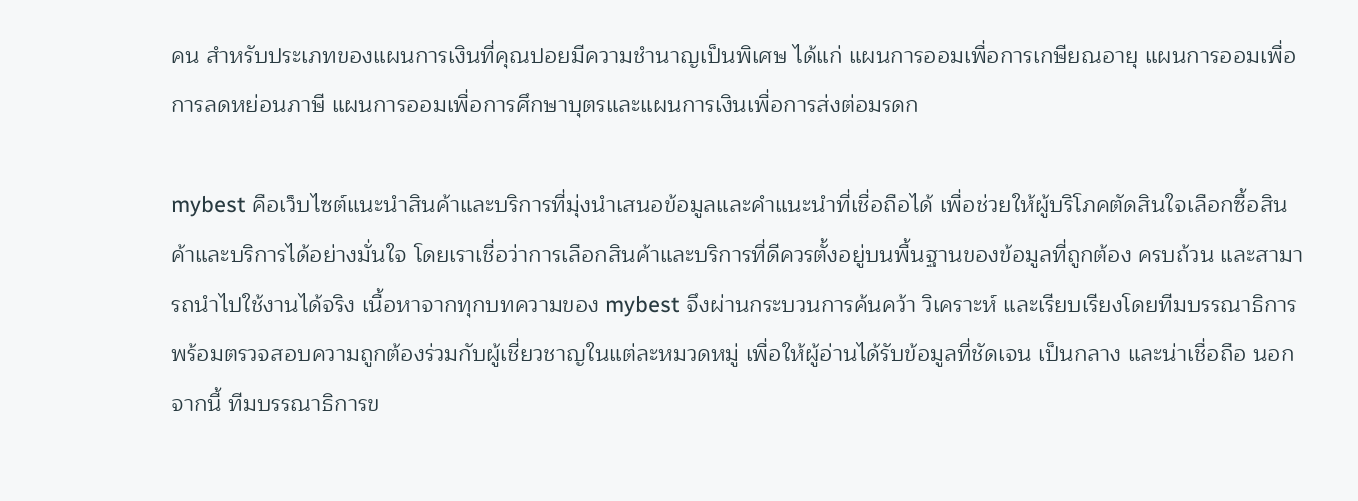คน สำหรับประเภทของแผนการเงินที่คุณปอยมีความชำนาญเป็นพิเศษ ได้แก่ แผนการออมเพื่อการเกษียณอายุ แผนการออมเพื่อการลดหย่อนภาษี แผนการออมเพื่อการศึกษาบุตรและแผนการเงินเพื่อการส่งต่อมรดก

mybest คือเว็บไซต์แนะนำสินค้าและบริการที่มุ่งนำเสนอข้อมูลและคำแนะนำที่เชื่อถือได้ เพื่อช่วยให้ผู้บริโภคตัดสินใจเลือกซื้อสินค้าและบริการได้อย่างมั่นใจ โดยเราเชื่อว่าการเลือกสินค้าและบริการที่ดีควรตั้งอยู่บนพื้นฐานของข้อมูลที่ถูกต้อง ครบถ้วน และสามารถนำไปใช้งานได้จริง เนื้อหาจากทุกบทความของ mybest จึงผ่านกระบวนการค้นคว้า วิเคราะห์ และเรียบเรียงโดยทีมบรรณาธิการ พร้อมตรวจสอบความถูกต้องร่วมกับผู้เชี่ยวชาญในแต่ละหมวดหมู่ เพื่อให้ผู้อ่านได้รับข้อมูลที่ชัดเจน เป็นกลาง และน่าเชื่อถือ นอกจากนี้ ทีมบรรณาธิการข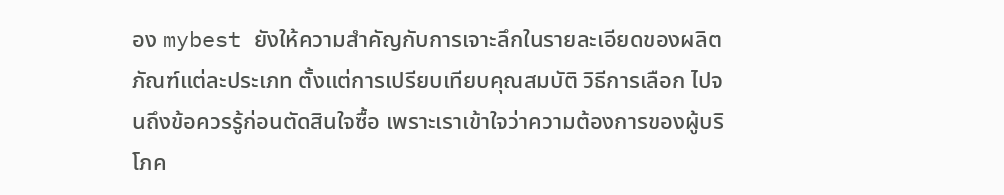อง mybest ยังให้ความสำคัญกับการเจาะลึกในรายละเอียดของผลิตภัณฑ์แต่ละประเภท ตั้งแต่การเปรียบเทียบคุณสมบัติ วิธีการเลือก ไปจนถึงข้อควรรู้ก่อนตัดสินใจซื้อ เพราะเราเข้าใจว่าความต้องการของผู้บริโภค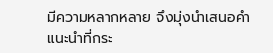มีความหลากหลาย จึงมุ่งนำเสนอคำแนะนำที่กระ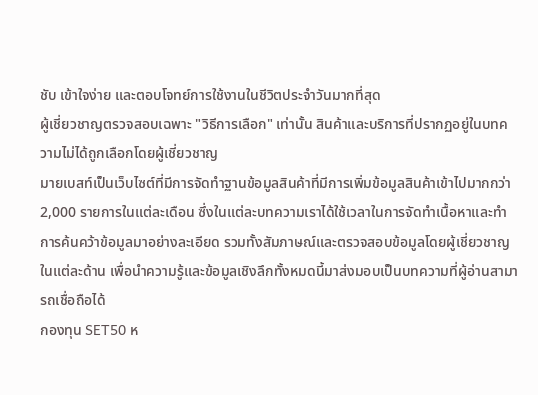ชับ เข้าใจง่าย และตอบโจทย์การใช้งานในชีวิตประจำวันมากที่สุด
ผู้เชี่ยวชาญตรวจสอบเฉพาะ "วิธีการเลือก" เท่านั้น สินค้าและบริการที่ปรากฏอยู่ในบทความไม่ได้ถูกเลือกโดยผู้เชี่ยวชาญ
มายเบสท์เป็นเว็บไซต์ที่มีการจัดทำฐานข้อมูลสินค้าที่มีการเพิ่มข้อมูลสินค้าเข้าไปมากกว่า 2,000 รายการในแต่ละเดือน ซึ่งในแต่ละบทความเราได้ใช้เวลาในการจัดทำเนื้อหาและทำการค้นคว้าข้อมูลมาอย่างละเอียด รวมทั้งสัมภาษณ์และตรวจสอบข้อมูลโดยผู้เชี่ยวชาญในแต่ละด้าน เพื่อนำความรู้และข้อมูลเชิงลึกทั้งหมดนี้มาส่งมอบเป็นบทความที่ผู้อ่านสามารถเชื่อถือได้
กองทุน SET50 ห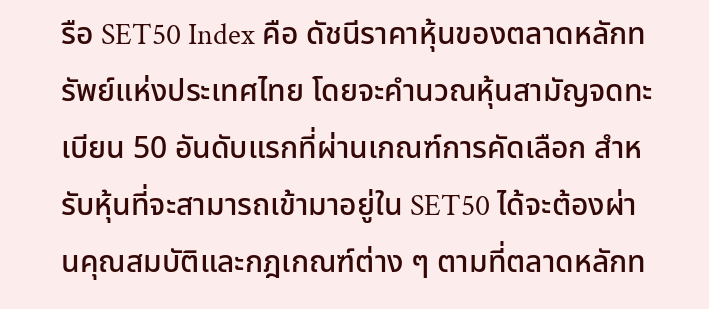รือ SET50 Index คือ ดัชนีราคาหุ้นของตลาดหลักทรัพย์แห่งประเทศไทย โดยจะคำนวณหุ้นสามัญจดทะเบียน 50 อันดับแรกที่ผ่านเกณฑ์การคัดเลือก สำหรับหุ้นที่จะสามารถเข้ามาอยู่ใน SET50 ได้จะต้องผ่านคุณสมบัติและกฎเกณฑ์ต่าง ๆ ตามที่ตลาดหลักท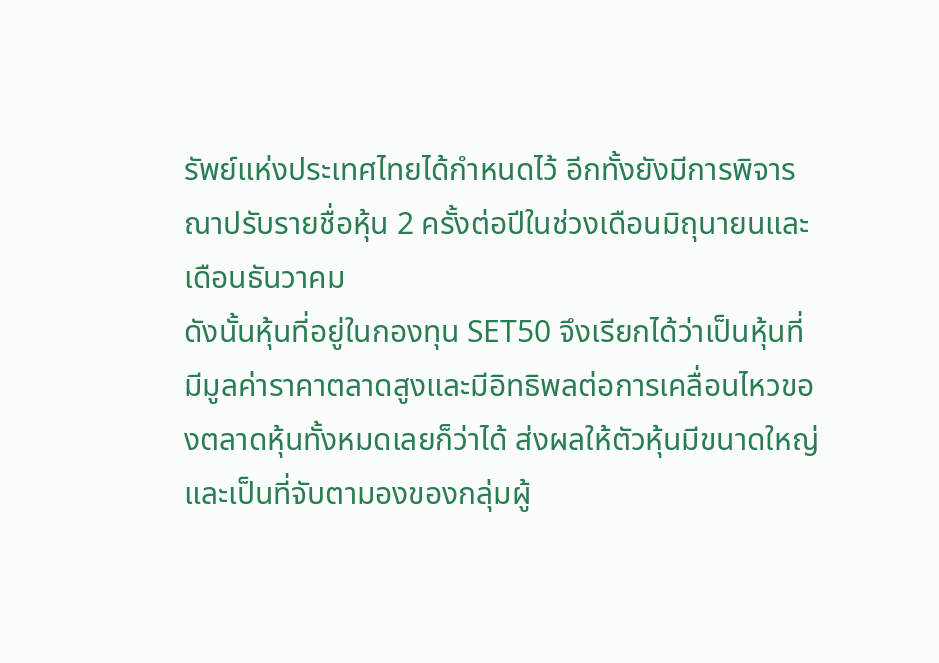รัพย์แห่งประเทศไทยได้กำหนดไว้ อีกทั้งยังมีการพิจารณาปรับรายชื่อหุ้น 2 ครั้งต่อปีในช่วงเดือนมิถุนายนและเดือนธันวาคม
ดังนั้นหุ้นที่อยู่ในกองทุน SET50 จึงเรียกได้ว่าเป็นหุ้นที่มีมูลค่าราคาตลาดสูงและมีอิทธิพลต่อการเคลื่อนไหวของตลาดหุ้นทั้งหมดเลยก็ว่าได้ ส่งผลให้ตัวหุ้นมีขนาดใหญ่และเป็นที่จับตามองของกลุ่มผู้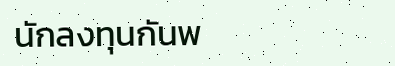นักลงทุนกันพ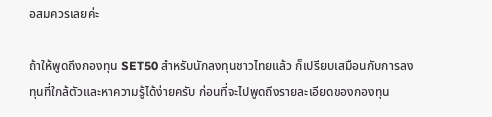อสมควรเลยค่ะ

ถ้าให้พูดถึงกองทุน SET50 สำหรับนักลงทุนชาวไทยแล้ว ก็เปรียบเสมือนกับการลงทุนที่ใกล้ตัวและหาความรู้ได้ง่ายครับ ก่อนที่จะไปพูดถึงรายละเอียดของกองทุน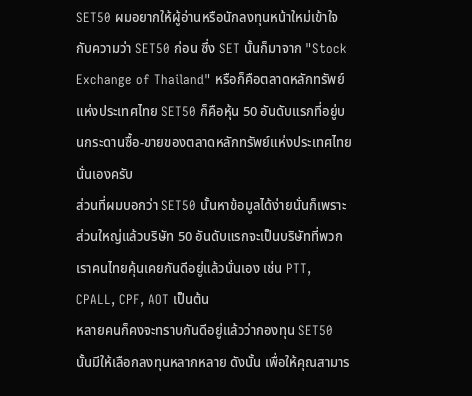SET50 ผมอยากให้ผู้อ่านหรือนักลงทุนหน้าใหม่เข้าใจกับความว่า SET50 ก่อน ซึ่ง SET นั้นก็มาจาก "Stock Exchange of Thailand" หรือก็คือตลาดหลักทรัพย์แห่งประเทศไทย SET50 ก็คือหุ้น 50 อันดับแรกที่อยู่บนกระดานซื้อ-ขายของตลาดหลักทรัพย์แห่งประเทศไทยนั่นเองครับ
ส่วนที่ผมบอกว่า SET50 นั้นหาข้อมูลได้ง่ายนั่นก็เพราะส่วนใหญ่แล้วบริษัท 50 อันดับแรกจะเป็นบริษัทที่พวกเราคนไทยคุ้นเคยกันดีอยู่แล้วนั่นเอง เช่น PTT, CPALL, CPF, AOT เป็นต้น
หลายคนก็คงจะทราบกันดีอยู่แล้วว่ากองทุน SET50 นั้นมีให้เลือกลงทุนหลากหลาย ดังนั้น เพื่อให้คุณสามาร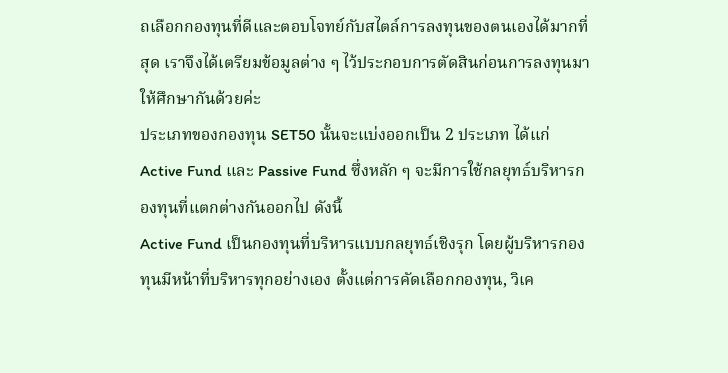ถเลือกกองทุนที่ดีและตอบโจทย์กับสไตล์การลงทุนของตนเองได้มากที่สุด เราจึงได้เตรียมข้อมูลต่าง ๆ ไว้ประกอบการตัดสินก่อนการลงทุนมาให้ศึกษากันด้วยค่ะ
ประเภทของกองทุน SET50 นั้นจะแบ่งออกเป็น 2 ประเภท ได้แก่ Active Fund และ Passive Fund ซึ่งหลัก ๆ จะมีการใช้กลยุทธ์บริหารกองทุนที่แตกต่างกันออกไป ดังนี้
Active Fund เป็นกองทุนที่บริหารแบบกลยุทธ์เชิงรุก โดยผู้บริหารกองทุนมีหน้าที่บริหารทุกอย่างเอง ตั้งแต่การคัดเลือกกองทุน, วิเค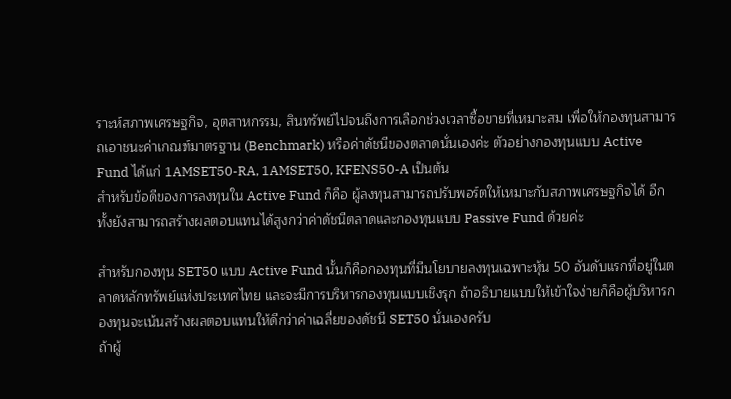ราะห์สภาพเศรษฐกิจ, อุตสาหกรรม, สินทรัพย์ไปจนถึงการเลือกช่วงเวลาซื้อขายที่เหมาะสม เพื่อให้กองทุนสามารถเอาชนะค่าเกณฑ์มาตรฐาน (Benchmark) หรือค่าดัชนีของตลาดนั่นเองค่ะ ตัวอย่างกองทุนแบบ Active Fund ได้แก่ 1AMSET50-RA, 1AMSET50, KFENS50-A เป็นต้น
สำหรับข้อดีของการลงทุนใน Active Fund ก็คือ ผู้ลงทุนสามารถปรับพอร์ตให้เหมาะกับสภาพเศรษฐกิจได้ อีกทั้งยังสามารถสร้างผลตอบแทนได้สูงกว่าค่าดัชนีตลาดและกองทุนแบบ Passive Fund ด้วยค่ะ

สำหรับกองทุน SET50 แบบ Active Fund นั้นก็คือกองทุนที่มีนโยบายลงทุนเฉพาะหุ้น 50 อันดับแรกที่อยู่ในตลาดหลักทรัพย์แห่งประเทศไทย และจะมีการบริหารกองทุนแบบเชิงรุก ถ้าอธิบายแบบให้เข้าใจง่ายก็คือผู้บริหารกองทุนจะเน้นสร้างผลตอบแทนให้ดีกว่าค่าเฉลี่ยของดัชนี SET50 นั่นเองครับ
ถ้าผู้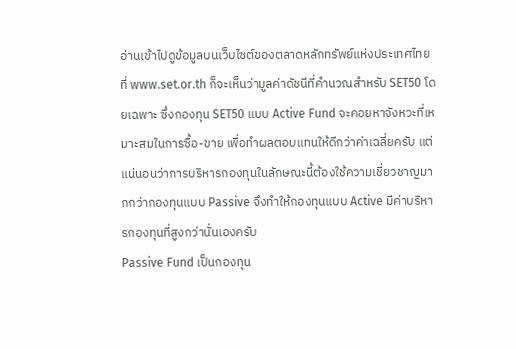อ่านเข้าไปดูข้อมูลบนเว็บไซต์ของตลาดหลักทรัพย์แห่งประเทศไทยที่ www.set.or.th ก็จะเห็นว่ามูลค่าดัชนีที่คำนวณสำหรับ SET50 โดยเฉพาะ ซึ่งกองทุน SET50 แบบ Active Fund จะคอยหาจังหวะที่เหมาะสมในการซื้อ-ขาย เพื่อทำผลตอบแทนให้ดีกว่าค่าเฉลี่ยครับ แต่แน่นอนว่าการบริหารกองทุนในลักษณะนี้ต้องใช้ความเชี่ยวชาญมากกว่ากองทุนแบบ Passive จึงทำให้กองทุนแบบ Active มีค่าบริหารกองทุนที่สูงกว่านั่นเองครับ
Passive Fund เป็นกองทุน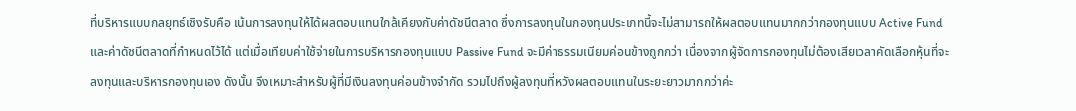ที่บริหารแบบกลยุทธ์เชิงรับคือ เน้นการลงทุนให้ได้ผลตอบแทนใกล้เคียงกับค่าดัชนีตลาด ซึ่งการลงทุนในกองทุนประเภทนี้จะไม่สามารถให้ผลตอบแทนมากกว่ากองทุนแบบ Active Fund และค่าดัชนีตลาดที่กำหนดไว้ได้ แต่เมื่อเทียบค่าใช้จ่ายในการบริหารกองทุนแบบ Passive Fund จะมีค่าธรรมเนียมค่อนข้างถูกกว่า เนื่องจากผู้จัดการกองทุนไม่ต้องเสียเวลาคัดเลือกหุ้นที่จะลงทุนและบริหารกองทุนเอง ดังนั้น จึงเหมาะสำหรับผู้ที่มีเงินลงทุนค่อนข้างจำกัด รวมไปถึงผู้ลงทุนที่หวังผลตอบแทนในระยะยาวมากกว่าค่ะ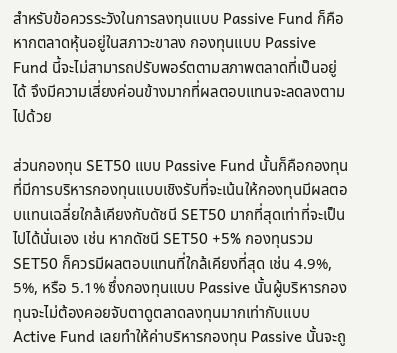สำหรับข้อควรระวังในการลงทุนแบบ Passive Fund ก็คือ หากตลาดหุ้นอยู่ในสภาวะขาลง กองทุนแบบ Passive Fund นี้จะไม่สามารถปรับพอร์ตตามสภาพตลาดที่เป็นอยู่ได้ จึงมีความเสี่ยงค่อนข้างมากที่ผลตอบแทนจะลดลงตามไปด้วย

ส่วนกองทุน SET50 แบบ Passive Fund นั้นก็คือกองทุนที่มีการบริหารกองทุนแบบเชิงรับที่จะเน้นให้กองทุนมีผลตอบแทนเฉลี่ยใกล้เคียงกับดัชนี SET50 มากที่สุดเท่าที่จะเป็นไปได้นั่นเอง เช่น หากดัชนี SET50 +5% กองทุนรวม SET50 ก็ควรมีผลตอบแทนที่ใกล้เคียงที่สุด เช่น 4.9%, 5%, หรือ 5.1% ซึ่งกองทุนแบบ Passive นั้นผู้บริหารกองทุนจะไม่ต้องคอยจับตาดูตลาดลงทุนมากเท่ากับแบบ Active Fund เลยทำให้ค่าบริหารกองทุน Passive นั้นจะถู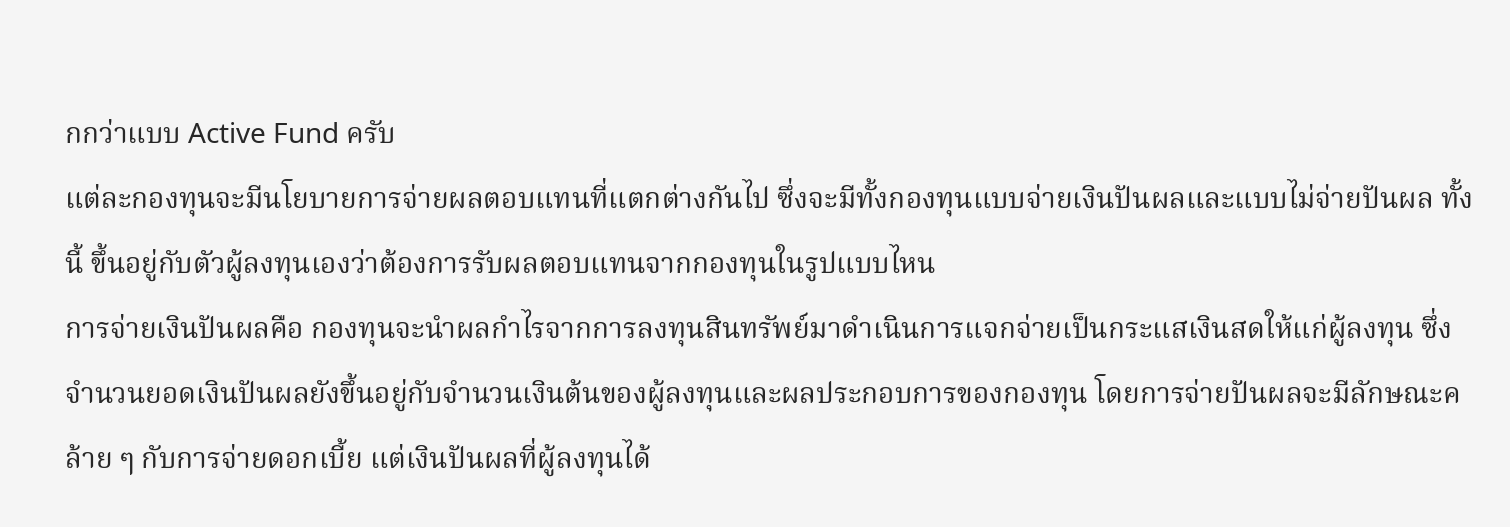กกว่าแบบ Active Fund ครับ
แต่ละกองทุนจะมีนโยบายการจ่ายผลตอบแทนที่แตกต่างกันไป ซึ่งจะมีทั้งกองทุนแบบจ่ายเงินปันผลและแบบไม่จ่ายปันผล ทั้งนี้ ขึ้นอยู่กับตัวผู้ลงทุนเองว่าต้องการรับผลตอบแทนจากกองทุนในรูปแบบไหน
การจ่ายเงินปันผลคือ กองทุนจะนำผลกำไรจากการลงทุนสินทรัพย์มาดำเนินการแจกจ่ายเป็นกระแสเงินสดให้แก่ผู้ลงทุน ซึ่งจำนวนยอดเงินปันผลยังขึ้นอยู่กับจำนวนเงินต้นของผู้ลงทุนและผลประกอบการของกองทุน โดยการจ่ายปันผลจะมีลักษณะคล้าย ๆ กับการจ่ายดอกเบี้ย แต่เงินปันผลที่ผู้ลงทุนได้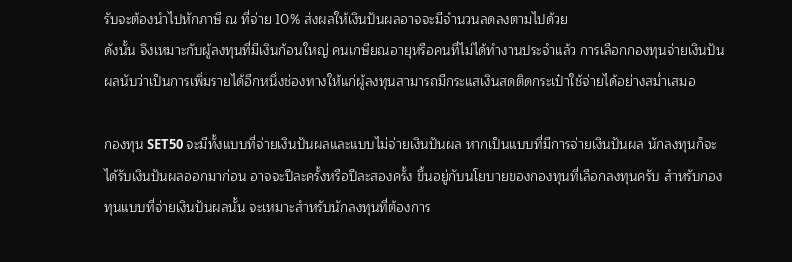รับจะต้องนำไปหักภาษี ณ ที่จ่าย 10% ส่งผลให้เงินปันผลอาจจะมีจำนวนลดลงตามไปด้วย
ดังนั้น จึงเหมาะกับผู้ลงทุนที่มีเงินก้อนใหญ่ คนเกษียณอายุหรือคนที่ไม่ได้ทำงานประจำแล้ว การเลือกกองทุนจ่ายเงินปันผลนับว่าเป็นการเพิ่มรายได้อีกหนึ่งช่องทางให้แก่ผู้ลงทุนสามารถมีกระแสเงินสดติดกระเป๋าใช้จ่ายได้อย่างสม่ำเสมอ

กองทุน SET50 จะมีทั้งแบบที่จ่ายเงินปันผลและแบบไม่จ่ายเงินปันผล หากเป็นแบบที่มีการจ่ายเงินปันผล นักลงทุนก็จะได้รับเงินปันผลออกมาก่อน อาจจะปีละครั้งหรือปีละสองครั้ง ขึ้นอยู่กับนโยบายของกองทุนที่เลือกลงทุนครับ สำหรับกองทุนแบบที่จ่ายเงินปันผลนั้น จะเหมาะสำหรับนักลงทุนที่ต้องการ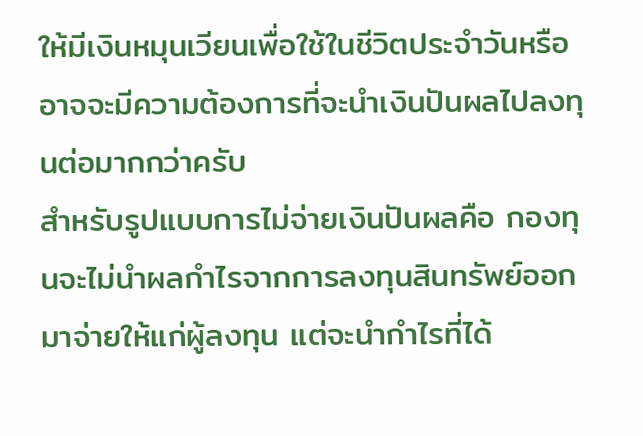ให้มีเงินหมุนเวียนเพื่อใช้ในชีวิตประจำวันหรืออาจจะมีความต้องการที่จะนำเงินปันผลไปลงทุนต่อมากกว่าครับ
สำหรับรูปแบบการไม่จ่ายเงินปันผลคือ กองทุนจะไม่นำผลกำไรจากการลงทุนสินทรัพย์ออกมาจ่ายให้แก่ผู้ลงทุน แต่จะนำกำไรที่ได้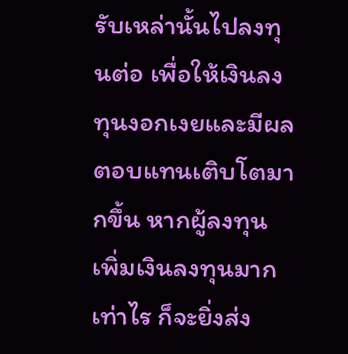รับเหล่านั้นไปลงทุนต่อ เพื่อให้เงินลงทุนงอกเงยและมีผลตอบแทนเติบโตมากขึ้น หากผู้ลงทุนเพิ่มเงินลงทุนมากเท่าไร ก็จะยิ่งส่ง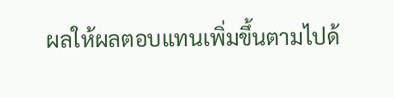ผลให้ผลตอบแทนเพิ่มขึ้นตามไปด้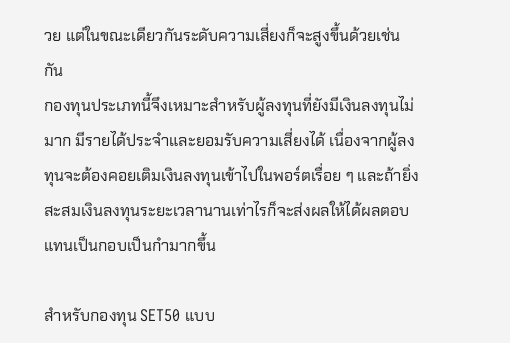วย แต่ในขณะเดียวกันระดับความเสี่ยงก็จะสูงขึ้นด้วยเช่นกัน
กองทุนประเภทนี้จึงเหมาะสำหรับผู้ลงทุนที่ยังมีเงินลงทุนไม่มาก มีรายได้ประจำและยอมรับความเสี่ยงได้ เนื่องจากผู้ลงทุนจะต้องคอยเติมเงินลงทุนเข้าไปในพอร์ตเรื่อย ๆ และถ้ายิ่งสะสมเงินลงทุนระยะเวลานานเท่าไรก็จะส่งผลให้ได้ผลตอบแทนเป็นกอบเป็นกำมากขึ้น

สำหรับกองทุน SET50 แบบ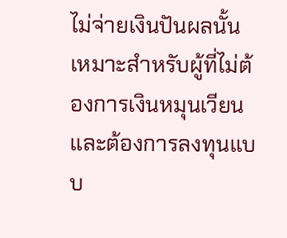ไม่จ่ายเงินปันผลนั้น เหมาะสำหรับผู้ที่ไม่ต้องการเงินหมุนเวียนและต้องการลงทุนแบบ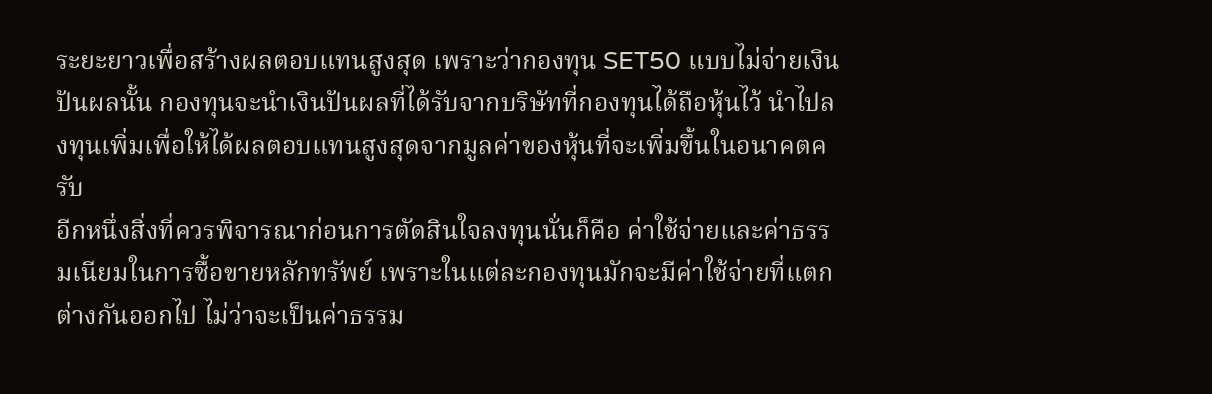ระยะยาวเพื่อสร้างผลตอบแทนสูงสุด เพราะว่ากองทุน SET50 แบบไม่จ่ายเงินปันผลนั้น กองทุนจะนำเงินปันผลที่ได้รับจากบริษัทที่กองทุนได้ถือหุ้นไว้ นำไปลงทุนเพิ่มเพื่อให้ได้ผลตอบแทนสูงสุดจากมูลค่าของหุ้นที่จะเพิ่มขึ้นในอนาคตครับ
อีกหนึ่งสิ่งที่ควรพิจารณาก่อนการตัดสินใจลงทุนนั่นก็คือ ค่าใช้จ่ายและค่าธรรมเนียมในการซื้อขายหลักทรัพย์ เพราะในแต่ละกองทุนมักจะมีค่าใช้จ่ายที่แตกต่างกันออกไป ไม่ว่าจะเป็นค่าธรรม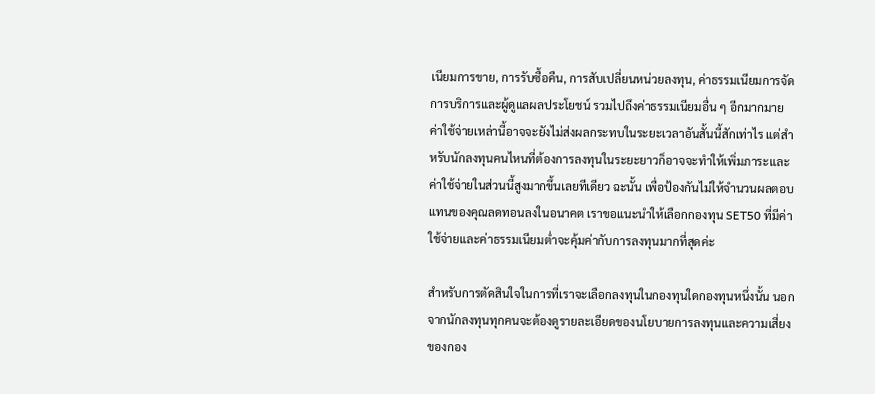เนียมการขาย, การรับซื้อคืน, การสับเปลี่ยนหน่วยลงทุน, ค่าธรรมเนียมการจัดการบริการและผู้ดูแลผลประโยชน์ รวมไปถึงค่าธรรมเนียมอื่น ๆ อีกมากมาย
ค่าใช้จ่ายเหล่านี้อาจจะยังไม่ส่งผลกระทบในระยะเวลาอันสั้นนี้สักเท่าไร แต่สำหรับนักลงทุนคนไหนที่ต้องการลงทุนในระยะยาวก็อาจจะทำให้เพิ่มภาระและค่าใช้จ่ายในส่วนนี้สูงมากขึ้นเลยทีเดียว ฉะนั้น เพื่อป้องกันไม่ให้จำนวนผลตอบแทนของคุณลดทอนลงในอนาคต เราขอแนะนำให้เลือกกองทุน SET50 ที่มีค่าใช้จ่ายและค่าธรรมเนียมต่ำจะคุ้มค่ากับการลงทุนมากที่สุดค่ะ

สำหรับการตัดสินใจในการที่เราจะเลือกลงทุนในกองทุนใดกองทุนหนึ่งนั้น นอกจากนักลงทุนทุกคนจะต้องดูรายละเอียดของนโยบายการลงทุนและความเสี่ยงของกอง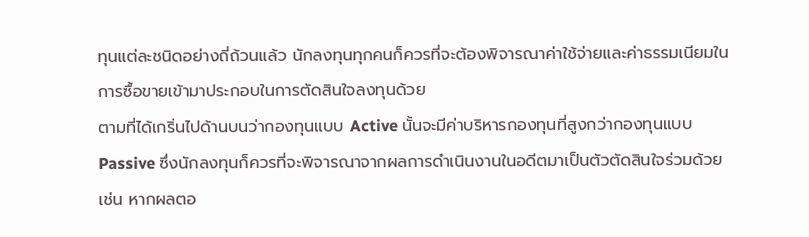ทุนแต่ละชนิดอย่างถี่ถ้วนแล้ว นักลงทุนทุกคนก็ควรที่จะต้องพิจารณาค่าใช้จ่ายและค่าธรรมเนียมในการซื้อขายเข้ามาประกอบในการตัดสินใจลงทุนด้วย
ตามที่ได้เกริ่นไปด้านบนว่ากองทุนแบบ Active นั้นจะมีค่าบริหารกองทุนที่สูงกว่ากองทุนแบบ Passive ซึ่งนักลงทุนก็ควรที่จะพิจารณาจากผลการดำเนินงานในอดีตมาเป็นตัวตัดสินใจร่วมด้วย เช่น หากผลตอ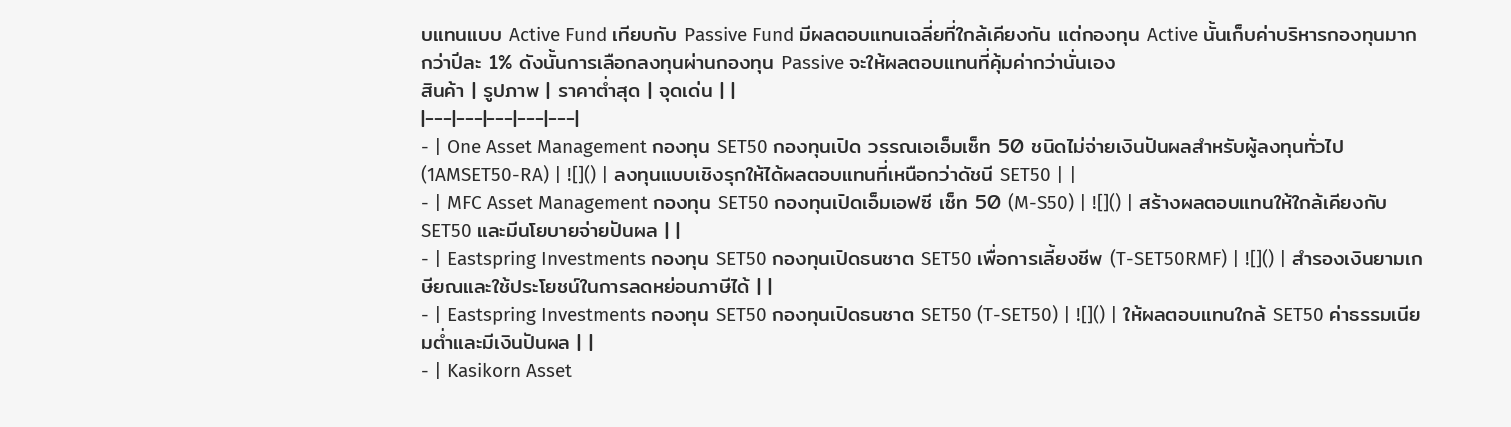บแทนแบบ Active Fund เทียบกับ Passive Fund มีผลตอบแทนเฉลี่ยที่ใกล้เคียงกัน แต่กองทุน Active นั้นเก็บค่าบริหารกองทุนมากกว่าปีละ 1% ดังนั้นการเลือกลงทุนผ่านกองทุน Passive จะให้ผลตอบแทนที่คุ้มค่ากว่านั่นเอง
สินค้า | รูปภาพ | ราคาต่ำสุด | จุดเด่น | |
|---|---|---|---|---|
- | One Asset Management กองทุน SET50 กองทุนเปิด วรรณเอเอ็มเซ็ท 50 ชนิดไม่จ่ายเงินปันผลสำหรับผู้ลงทุนทั่วไป (1AMSET50-RA) | ![]() | ลงทุนแบบเชิงรุกให้ได้ผลตอบแทนที่เหนือกว่าดัชนี SET50 | |
- | MFC Asset Management กองทุน SET50 กองทุนเปิดเอ็มเอฟซี เซ็ท 50 (M-S50) | ![]() | สร้างผลตอบแทนให้ใกล้เคียงกับ SET50 และมีนโยบายจ่ายปันผล | |
- | Eastspring Investments กองทุน SET50 กองทุนเปิดธนชาต SET50 เพื่อการเลี้ยงชีพ (T-SET50RMF) | ![]() | สำรองเงินยามเกษียณและใช้ประโยชน์ในการลดหย่อนภาษีได้ | |
- | Eastspring Investments กองทุน SET50 กองทุนเปิดธนชาต SET50 (T-SET50) | ![]() | ให้ผลตอบแทนใกล้ SET50 ค่าธรรมเนียมต่ำและมีเงินปันผล | |
- | Kasikorn Asset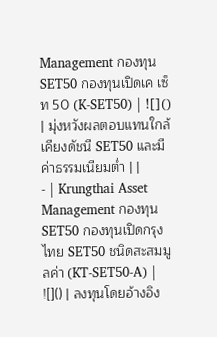Management กองทุน SET50 กองทุนเปิดเค เซ็ท 50 (K-SET50) | ![]() | มุ่งหวังผลตอบแทนใกล้เคียงดัชนี SET50 และมีค่าธรรมเนียมต่ำ | |
- | Krungthai Asset Management กองทุน SET50 กองทุนเปิดกรุงไทย SET50 ชนิดสะสมมูลค่า (KT-SET50-A) | ![]() | ลงทุนโดยอ้างอิง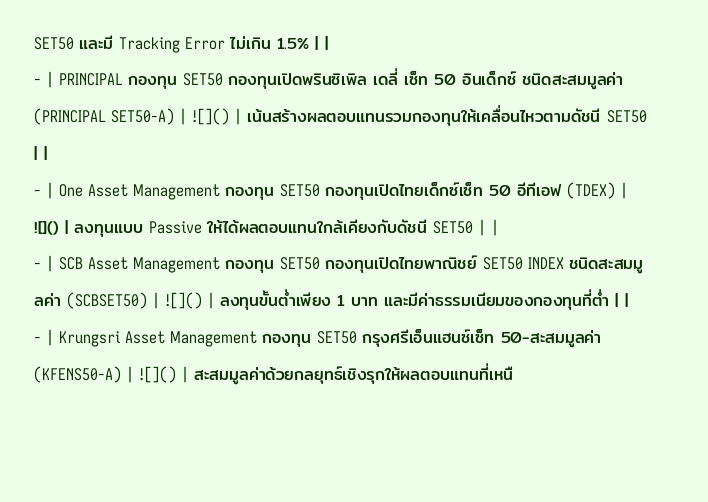SET50 และมี Tracking Error ไม่เกิน 1.5% | |
- | PRINCIPAL กองทุน SET50 กองทุนเปิดพรินซิเพิล เดลี่ เซ็ท 50 อินเด็กซ์ ชนิดสะสมมูลค่า (PRINCIPAL SET50-A) | ![]() | เน้นสร้างผลตอบแทนรวมกองทุนให้เคลื่อนไหวตามดัชนี SET50 | |
- | One Asset Management กองทุน SET50 กองทุนเปิดไทยเด็กซ์เซ็ท 50 อีทีเอฟ (TDEX) | ![]() | ลงทุนแบบ Passive ให้ได้ผลตอบแทนใกล้เคียงกับดัชนี SET50 | |
- | SCB Asset Management กองทุน SET50 กองทุนเปิดไทยพาณิชย์ SET50 INDEX ชนิดสะสมมูลค่า (SCBSET50) | ![]() | ลงทุนขั้นต่ำเพียง 1 บาท และมีค่าธรรมเนียมของกองทุนที่ต่ำ | |
- | Krungsri Asset Management กองทุน SET50 กรุงศรีเอ็นแฮนซ์เซ็ท 50-สะสมมูลค่า (KFENS50-A) | ![]() | สะสมมูลค่าด้วยกลยุทธ์เชิงรุกให้ผลตอบแทนที่เหนื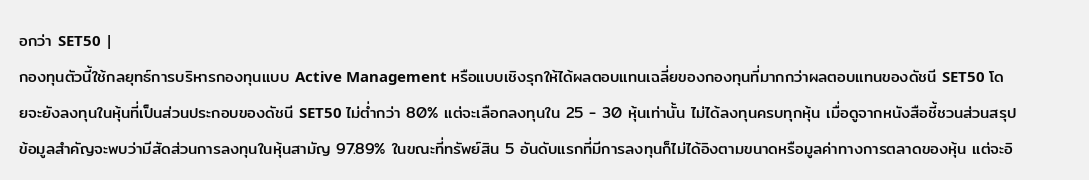อกว่า SET50 |
กองทุนตัวนี้ใช้กลยุทธ์การบริหารกองทุนแบบ Active Management หรือแบบเชิงรุกให้ได้ผลตอบแทนเฉลี่ยของกองทุนที่มากกว่าผลตอบแทนของดัชนี SET50 โดยจะยังลงทุนในหุ้นที่เป็นส่วนประกอบของดัชนี SET50 ไม่ต่ำกว่า 80% แต่จะเลือกลงทุนใน 25 - 30 หุ้นเท่านั้น ไม่ได้ลงทุนครบทุกหุ้น เมื่อดูจากหนังสือชี้ชวนส่วนสรุปข้อมูลสำคัญจะพบว่ามีสัดส่วนการลงทุนในหุ้นสามัญ 97.89% ในขณะที่ทรัพย์สิน 5 อันดับแรกที่มีการลงทุนก็ไม่ได้อิงตามขนาดหรือมูลค่าทางการตลาดของหุ้น แต่จะอิ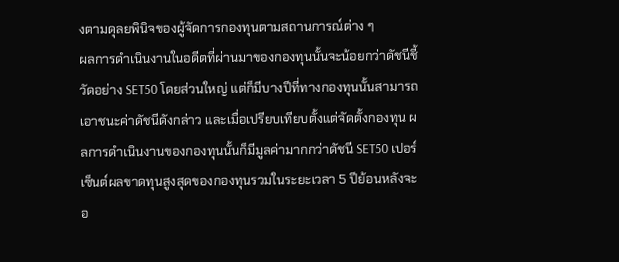งตามดุลยพินิจของผู้จัดการกองทุนตามสถานการณ์ต่าง ๆ
ผลการดำเนินงานในอดีตที่ผ่านมาของกองทุนนั้นจะน้อยกว่าดัชนีชี้วัดอย่าง SET50 โดยส่วนใหญ่ แต่ก็มีบางปีที่ทางกองทุนนั้นสามารถเอาชนะค่าดัชนีดังกล่าว และเมื่อเปรียบเทียบตั้งแต่จัดตั้งกองทุน ผลการดำเนินงานของกองทุนนั้นก็มีมูลค่ามากกว่าดัชนี SET50 เปอร์เซ็นต์ผลขาดทุนสูงสุดของกองทุนรวมในระยะเวลา 5 ปีย้อนหลังจะอ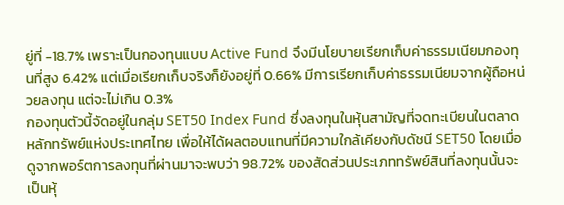ยู่ที่ -18.7% เพราะเป็นกองทุนแบบ Active Fund จึงมีนโยบายเรียกเก็บค่าธรรมเนียมกองทุนที่สูง 6.42% แต่เมื่อเรียกเก็บจริงก็ยังอยู่ที่ 0.66% มีการเรียกเก็บค่าธรรมเนียมจากผู้ถือหน่วยลงทุน แต่จะไม่เกิน 0.3%
กองทุนตัวนี้จัดอยู่ในกลุ่ม SET50 Index Fund ซึ่งลงทุนในหุ้นสามัญที่จดทะเบียนในตลาดหลักทรัพย์แห่งประเทศไทย เพื่อให้ได้ผลตอบแทนที่มีความใกล้เคียงกับดัชนี SET50 โดยเมื่อดูจากพอร์ตการลงทุนที่ผ่านมาจะพบว่า 98.72% ของสัดส่วนประเภททรัพย์สินที่ลงทุนนั้นจะเป็นหุ้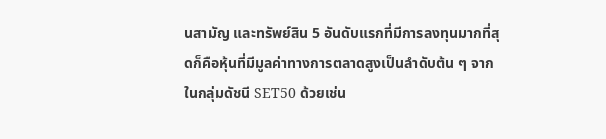นสามัญ และทรัพย์สิน 5 อันดับแรกที่มีการลงทุนมากที่สุดก็คือหุ้นที่มีมูลค่าทางการตลาดสูงเป็นลำดับต้น ๆ จากในกลุ่มดัชนี SET50 ด้วยเช่น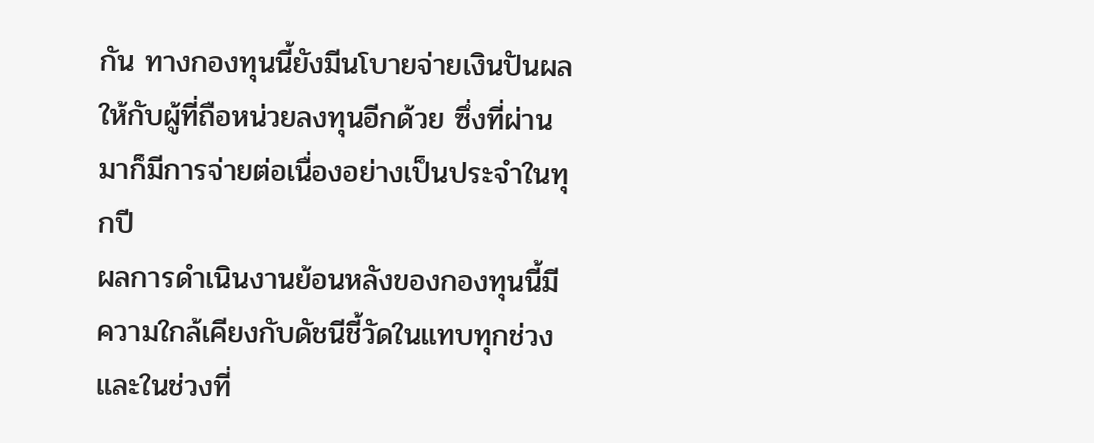กัน ทางกองทุนนี้ยังมีนโบายจ่ายเงินปันผลให้กับผู้ที่ถือหน่วยลงทุนอีกด้วย ซึ่งที่ผ่านมาก็มีการจ่ายต่อเนื่องอย่างเป็นประจำในทุกปี
ผลการดำเนินงานย้อนหลังของกองทุนนี้มีความใกล้เคียงกับดัชนีชี้วัดในแทบทุกช่วง และในช่วงที่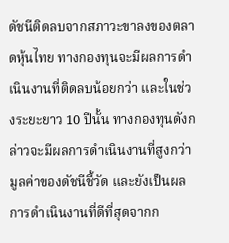ดัชนีติดลบจากสภาวะขาลงของตลาดหุ้นไทย ทางกองทุนจะมีผลการดำเนินงานที่ติดลบน้อยกว่า และในช่วงระยะยาว 10 ปีนั้น ทางกองทุนดังกล่าวจะมีผลการดำเนินงานที่สูงกว่ามูลค่าของดัชนีชี้วัด และยังเป็นผลการดำเนินงานที่ดีที่สุดจากก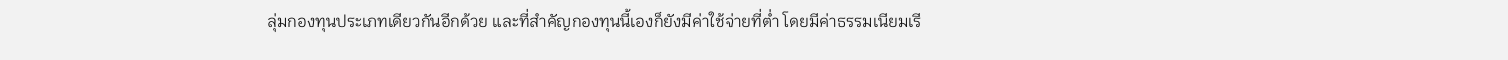ลุ่มกองทุนประเภทเดียวกันอีกด้วย และที่สำคัญกองทุนนี้เองก็ยังมีค่าใช้จ่ายที่ต่ำ โดยมีค่าธรรมเนียมเรี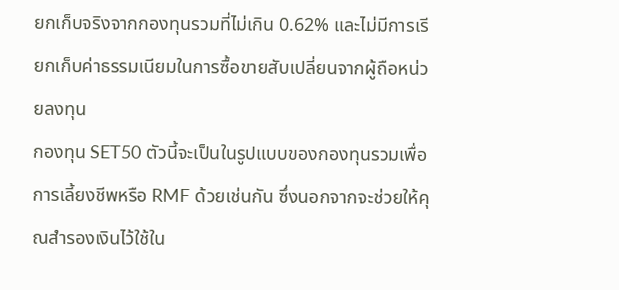ยกเก็บจริงจากกองทุนรวมที่ไม่เกิน 0.62% และไม่มีการเรียกเก็บค่าธรรมเนียมในการซื้อขายสับเปลี่ยนจากผู้ถือหน่วยลงทุน
กองทุน SET50 ตัวนี้จะเป็นในรูปแบบของกองทุนรวมเพื่อการเลี้ยงชีพหรือ RMF ด้วยเช่นกัน ซึ่งนอกจากจะช่วยให้คุณสำรองเงินไว้ใช้ใน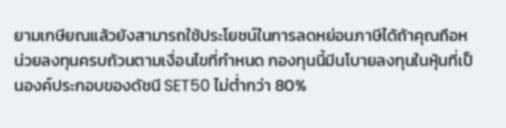ยามเกษียณแล้วยังสามารถใช้ประโยชน์ในการลดหย่อนภาษีได้ถ้าคุณถือหน่วยลงทุนครบถ้วนตามเงื่อนไขที่กำหนด กองทุนนี้มีนโบายลงทุนในหุ้นที่เป็นองค์ประกอบของดัชนี SET50 ไม่ต่ำกว่า 80%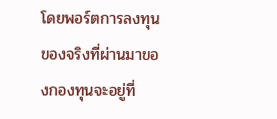โดยพอร์ตการลงทุนของจริงที่ผ่านมาของกองทุนจะอยู่ที่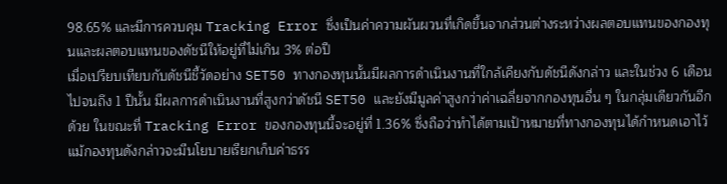98.65% และมีการควบคุม Tracking Error ซึ่งเป็นค่าความผันผวนที่เกิดขึ้นจากส่วนต่างระหว่างผลตอบแทนของกองทุนและผลตอบแทนของดัชนีให้อยู่ที่ไม่เกิน 3% ต่อปี
เมื่อเปรียบเทียบกับดัชนีชี้วัดอย่าง SET50 ทางกองทุนนั้นมีผลการดำเนินงานที่ใกล้เคียงกับดัชนีดังกล่าว และในช่วง 6 เดือนไปจนถึง 1 ปีนั้น มีผลการดำเนินงานที่สูงกว่าดัชนี SET50 และยังมีมูลค่าสูงกว่าค่าเฉลี่ยจากกองทุนอื่น ๆ ในกลุ่มเดียวกันอีกด้วย ในขณะที่ Tracking Error ของกองทุนนี้จะอยู่ที่ 1.36% ซึ่งถือว่าทำได้ตามเป้าหมายที่ทางกองทุนได้กำหนดเอาไว้ แม้กองทุนดังกล่าวจะมีนโยบายเรียกเก็บค่าธรร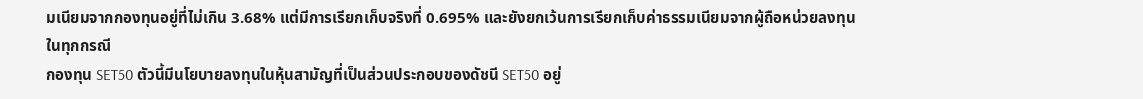มเนียมจากกองทุนอยู่ที่ไม่เกิน 3.68% แต่มีการเรียกเก็บจริงที่ 0.695% และยังยกเว้นการเรียกเก็บค่าธรรมเนียมจากผู้ถือหน่วยลงทุนในทุกกรณี
กองทุน SET50 ตัวนี้มีนโยบายลงทุนในหุ้นสามัญที่เป็นส่วนประกอบของดัชนี SET50 อยู่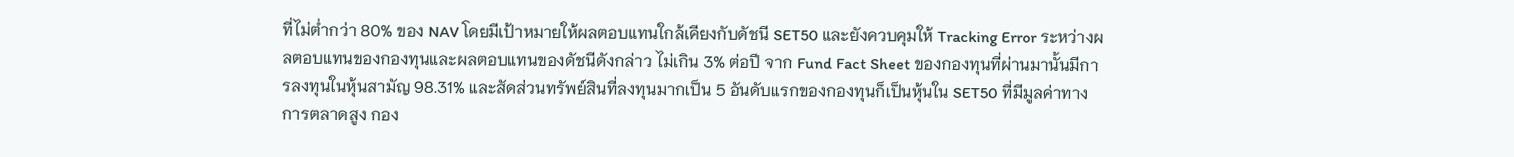ที่ไม่ต่ำกว่า 80% ของ NAV โดยมีเป้าหมายให้ผลตอบแทนใกล้เคียงกับดัชนี SET50 และยังควบคุมให้ Tracking Error ระหว่างผลตอบแทนของกองทุนและผลตอบแทนของดัชนีดังกล่าว ไม่เกิน 3% ต่อปี จาก Fund Fact Sheet ของกองทุนที่ผ่านมานั้นมีการลงทุนในหุ้นสามัญ 98.31% และสัดส่วนทรัพย์สินที่ลงทุนมากเป็น 5 อันดับแรกของกองทุนก็เป็นหุ้นใน SET50 ที่มีมูลค่าทางการตลาดสูง กอง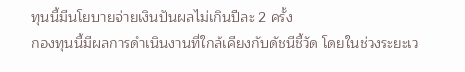ทุนนี้มีนโยบายจ่ายเงินปันผลไม่เกินปีละ 2 ครั้ง
กองทุนนี้มีผลการดำเนินงานที่ใกล้เคียงกับดัชนีชี้วัด โดยในช่วงระยะเว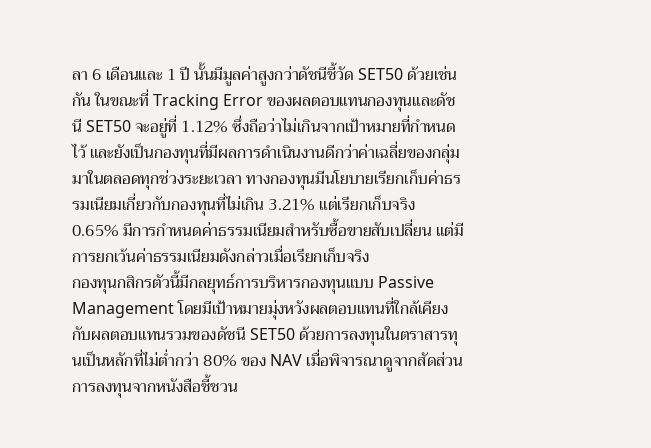ลา 6 เดือนและ 1 ปี นั้นมีมูลค่าสูงกว่าดัชนีชี้วัด SET50 ด้วยเช่นกัน ในขณะที่ Tracking Error ของผลตอบแทนกองทุนและดัชนี SET50 จะอยู่ที่ 1.12% ซึ่งถือว่าไม่เกินจากเป้าหมายที่กำหนดไว้ และยังเป็นกองทุนที่มีผลการดำเนินงานดีกว่าค่าเฉลี่ยของกลุ่มมาในตลอดทุกช่วงระยะเวลา ทางกองทุนมีนโยบายเรียกเก็บค่าธรรมเนียมเกี่ยวกับกองทุนที่ไม่เกิน 3.21% แต่เรียกเก็บจริง 0.65% มีการกำหนดค่าธรรมเนียมสำหรับซื้อขายสับเปลี่ยน แต่มีการยกเว้นค่าธรรมเนียมดังกล่าวเมื่อเรียกเก็บจริง
กองทุนกสิกรตัวนี้มีกลยุทธ์การบริหารกองทุนแบบ Passive Management โดยมีเป้าหมายมุ่งหวังผลตอบแทนที่ใกล้เคียงกับผลตอบแทนรวมของดัชนี SET50 ด้วยการลงทุนในตราสารทุนเป็นหลักที่ไม่ต่ำกว่า 80% ของ NAV เมื่อพิจารณาดูจากสัดส่วนการลงทุนจากหนังสือชี้ชวน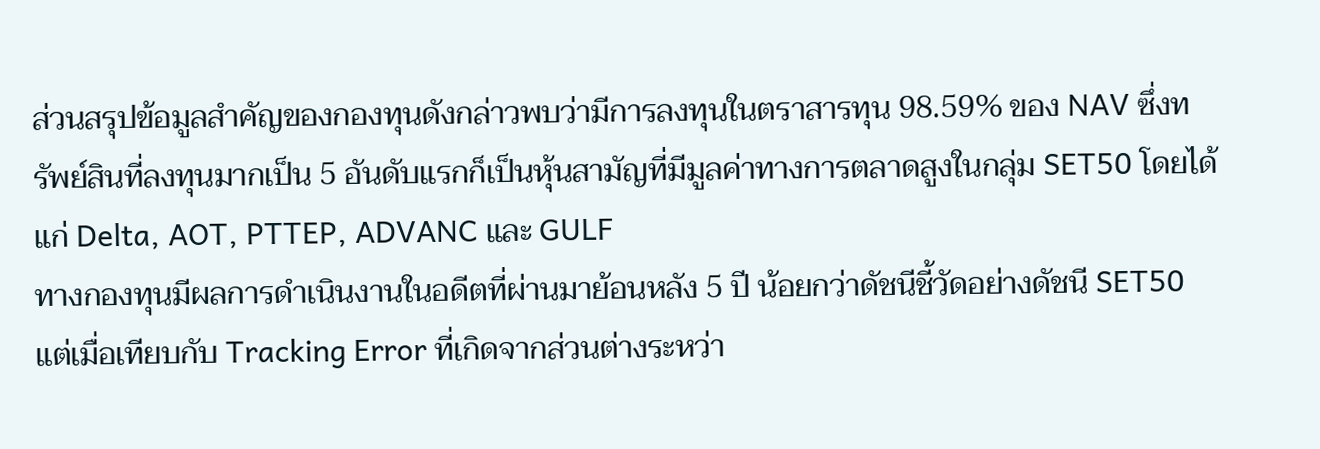ส่วนสรุปข้อมูลสำคัญของกองทุนดังกล่าวพบว่ามีการลงทุนในตราสารทุน 98.59% ของ NAV ซึ่งทรัพย์สินที่ลงทุนมากเป็น 5 อันดับแรกก็เป็นหุ้นสามัญที่มีมูลค่าทางการตลาดสูงในกลุ่ม SET50 โดยได้แก่ Delta, AOT, PTTEP, ADVANC และ GULF
ทางกองทุนมีผลการดำเนินงานในอดีตที่ผ่านมาย้อนหลัง 5 ปี น้อยกว่าดัชนีชี้วัดอย่างดัชนี SET50 แต่เมื่อเทียบกับ Tracking Error ที่เกิดจากส่วนต่างระหว่า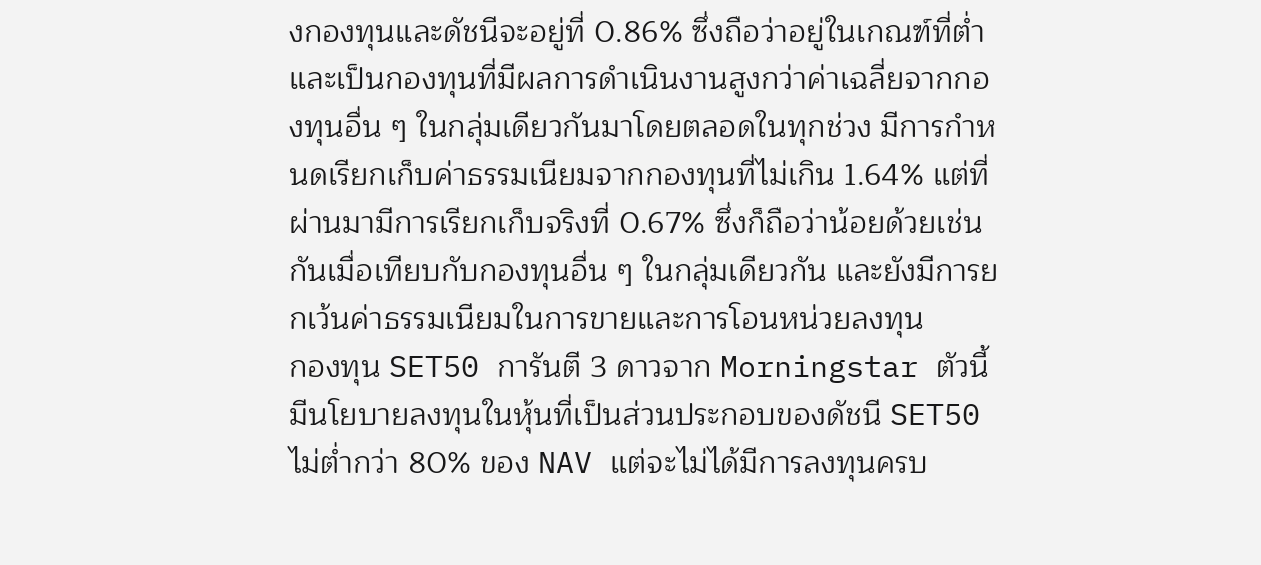งกองทุนและดัชนีจะอยู่ที่ 0.86% ซึ่งถือว่าอยู่ในเกณฑ์ที่ต่ำ และเป็นกองทุนที่มีผลการดำเนินงานสูงกว่าค่าเฉลี่ยจากกองทุนอื่น ๆ ในกลุ่มเดียวกันมาโดยตลอดในทุกช่วง มีการกำหนดเรียกเก็บค่าธรรมเนียมจากกองทุนที่ไม่เกิน 1.64% แต่ที่ผ่านมามีการเรียกเก็บจริงที่ 0.67% ซึ่งก็ถือว่าน้อยด้วยเช่นกันเมื่อเทียบกับกองทุนอื่น ๆ ในกลุ่มเดียวกัน และยังมีการยกเว้นค่าธรรมเนียมในการขายและการโอนหน่วยลงทุน
กองทุน SET50 การันตี 3 ดาวจาก Morningstar ตัวนี้มีนโยบายลงทุนในหุ้นที่เป็นส่วนประกอบของดัชนี SET50 ไม่ต่ำกว่า 80% ของ NAV แต่จะไม่ได้มีการลงทุนครบ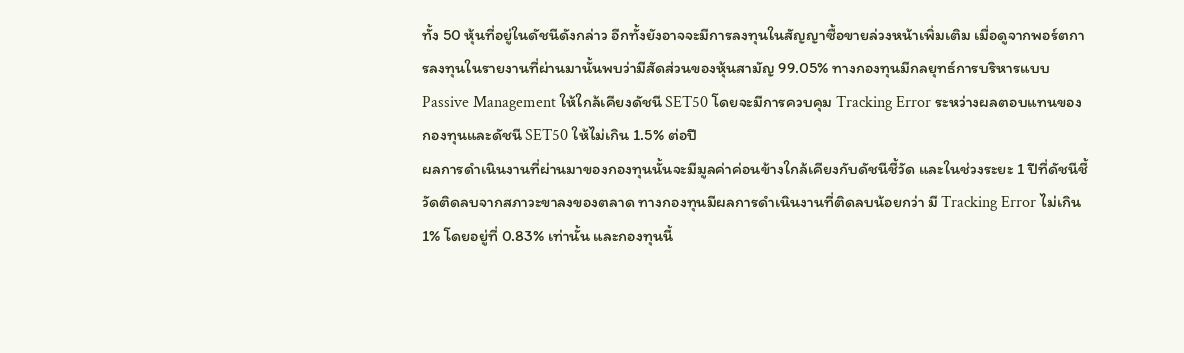ทั้ง 50 หุ้นที่อยู่ในดัชนีดังกล่าว อีกทั้งยังอาจจะมีการลงทุนในสัญญาซื้อขายล่วงหน้าเพิ่มเติม เมื่อดูจากพอร์ตการลงทุนในรายงานที่ผ่านมานั้นพบว่ามีสัดส่วนของหุ้นสามัญ 99.05% ทางกองทุนมีกลยุทธ์การบริหารแบบ Passive Management ให้ใกล้เคียงดัชนี SET50 โดยจะมีการควบคุม Tracking Error ระหว่างผลตอบแทนของกองทุนและดัชนี SET50 ให้ไม่เกิน 1.5% ต่อปี
ผลการดำเนินงานที่ผ่านมาของกองทุนนั้นจะมีมูลค่าค่อนข้างใกล้เคียงกับดัชนีชี้วัด และในช่วงระยะ 1 ปีที่ดัชนีชี้วัดติดลบจากสภาวะขาลงของตลาด ทางกองทุนมีผลการดำเนินงานที่ติดลบน้อยกว่า มี Tracking Error ไม่เกิน 1% โดยอยู่ที่ 0.83% เท่านั้น และกองทุนนี้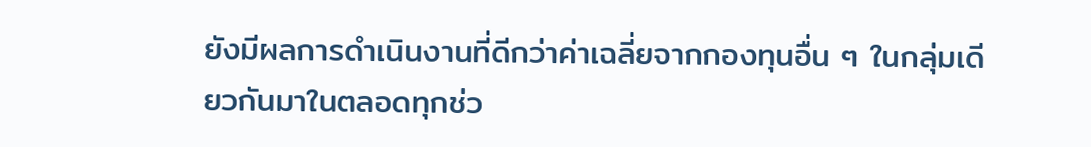ยังมีผลการดำเนินงานที่ดีกว่าค่าเฉลี่ยจากกองทุนอื่น ๆ ในกลุ่มเดียวกันมาในตลอดทุกช่ว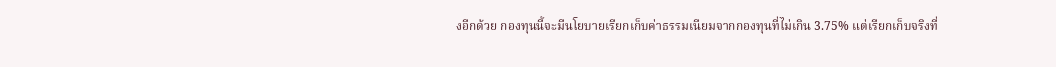งอีกด้วย กองทุนนี้จะมีนโยบายเรียกเก็บค่าธรรมเนียมจากกองทุนที่ไม่เกิน 3.75% แต่เรียกเก็บจริงที่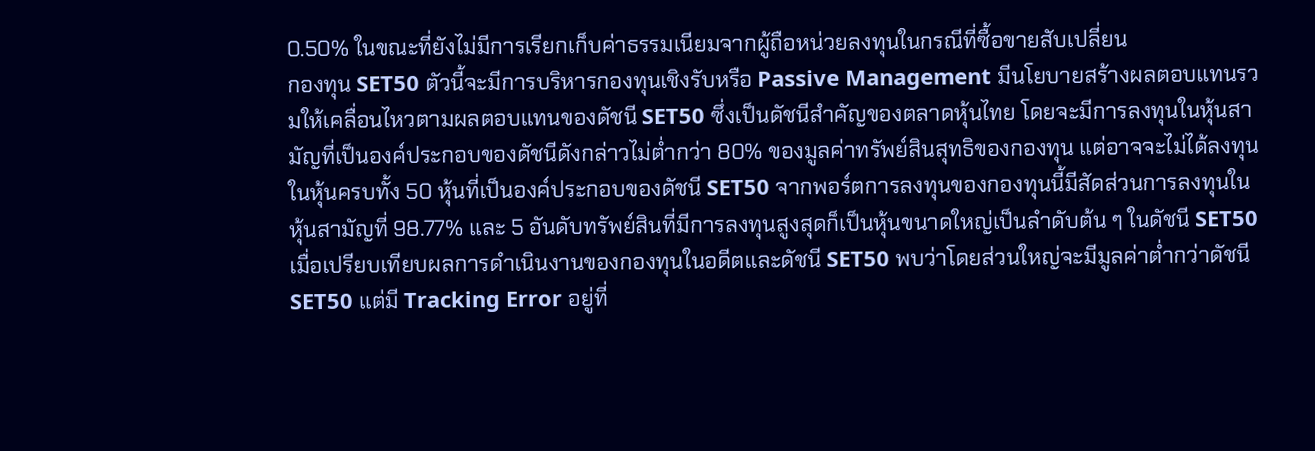0.50% ในขณะที่ยังไม่มีการเรียกเก็บค่าธรรมเนียมจากผู้ถือหน่วยลงทุนในกรณีที่ซื้อขายสับเปลี่ยน
กองทุน SET50 ตัวนี้จะมีการบริหารกองทุนเชิงรับหรือ Passive Management มีนโยบายสร้างผลตอบแทนรวมให้เคลื่อนไหวตามผลตอบแทนของดัชนี SET50 ซึ่งเป็นดัชนีสำคัญของตลาดหุ้นไทย โดยจะมีการลงทุนในหุ้นสามัญที่เป็นองค์ประกอบของดัชนีดังกล่าวไม่ต่ำกว่า 80% ของมูลค่าทรัพย์สินสุทธิของกองทุน แต่อาจจะไม่ได้ลงทุนในหุ้นครบทั้ง 50 หุ้นที่เป็นองค์ประกอบของดัชนี SET50 จากพอร์ตการลงทุนของกองทุนนี้มีสัดส่วนการลงทุนในหุ้นสามัญที่ 98.77% และ 5 อันดับทรัพย์สินที่มีการลงทุนสูงสุดก็เป็นหุ้นขนาดใหญ่เป็นลำดับต้น ๆ ในดัชนี SET50
เมื่อเปรียบเทียบผลการดำเนินงานของกองทุนในอดีตและดัชนี SET50 พบว่าโดยส่วนใหญ่จะมีมูลค่าต่ำกว่าดัชนี SET50 แต่มี Tracking Error อยู่ที่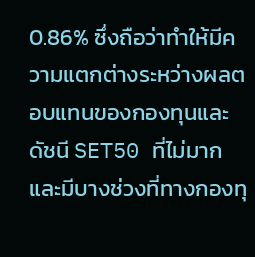0.86% ซึ่งถือว่าทำให้มีความแตกต่างระหว่างผลตอบแทนของกองทุนและดัชนี SET50 ที่ไม่มาก และมีบางช่วงที่ทางกองทุ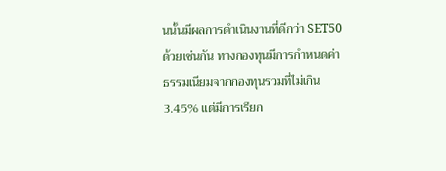นนั้นมีผลการดำเนินงานที่ดีกว่า SET50 ด้วยเช่นกัน ทางกองทุนมีการกำหนดค่าธรรมเนียมจากกองทุนรวมที่ไม่เกิน 3.45% แต่มีการเรียก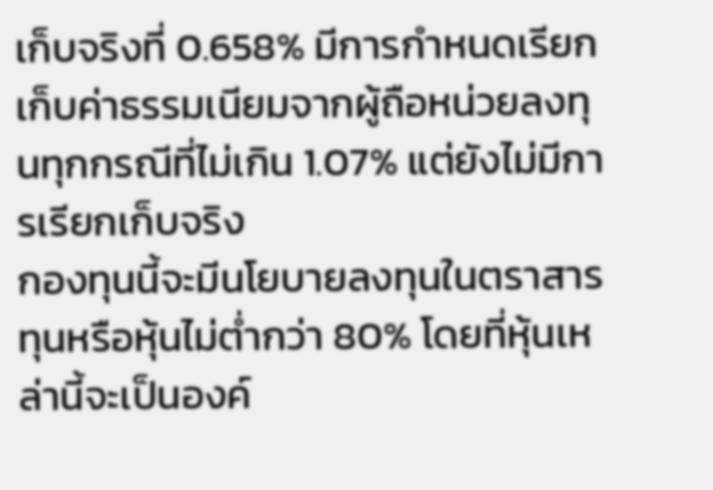เก็บจริงที่ 0.658% มีการกำหนดเรียกเก็บค่าธรรมเนียมจากผู้ถือหน่วยลงทุนทุกกรณีที่ไม่เกิน 1.07% แต่ยังไม่มีการเรียกเก็บจริง
กองทุนนี้จะมีนโยบายลงทุนในตราสารทุนหรือหุ้นไม่ต่ำกว่า 80% โดยที่หุ้นเหล่านี้จะเป็นองค์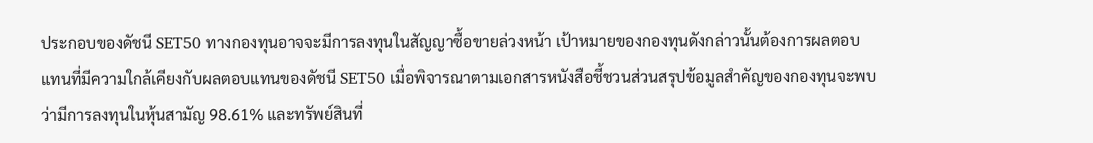ประกอบของดัชนี SET50 ทางกองทุนอาจจะมีการลงทุนในสัญญาซื้อขายล่วงหน้า เป้าหมายของกองทุนดังกล่าวนั้นต้องการผลตอบแทนที่มีความใกล้เคียงกับผลตอบแทนของดัชนี SET50 เมื่อพิจารณาตามเอกสารหนังสือชี้ชวนส่วนสรุปข้อมูลสำคัญของกองทุนจะพบว่ามีการลงทุนในหุ้นสามัญ 98.61% และทรัพย์สินที่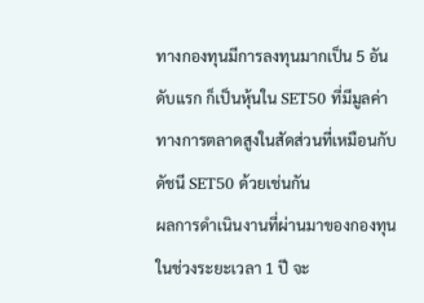ทางกองทุนมีการลงทุนมากเป็น 5 อันดับแรก ก็เป็นหุ้นใน SET50 ที่มีมูลค่าทางการตลาดสูงในสัดส่วนที่เหมือนกับดัชนี SET50 ด้วยเช่นกัน
ผลการดำเนินงานที่ผ่านมาของกองทุนในช่วงระยะเวลา 1 ปี จะ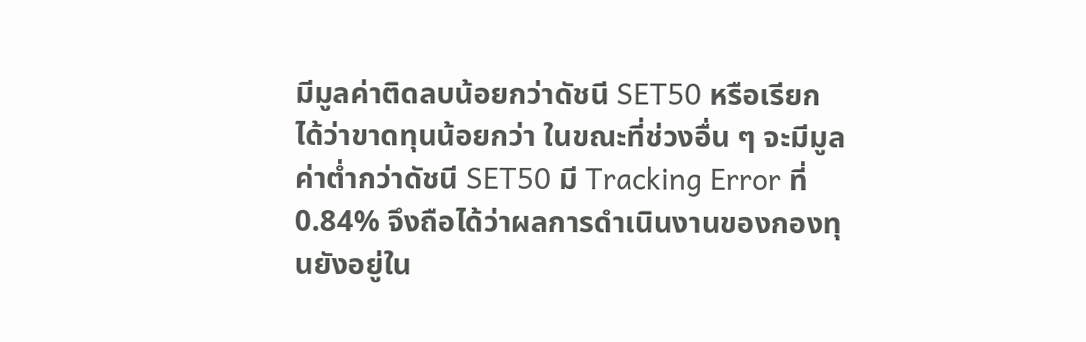มีมูลค่าติดลบน้อยกว่าดัชนี SET50 หรือเรียกได้ว่าขาดทุนน้อยกว่า ในขณะที่ช่วงอื่น ๆ จะมีมูลค่าต่ำกว่าดัชนี SET50 มี Tracking Error ที่ 0.84% จึงถือได้ว่าผลการดำเนินงานของกองทุนยังอยู่ใน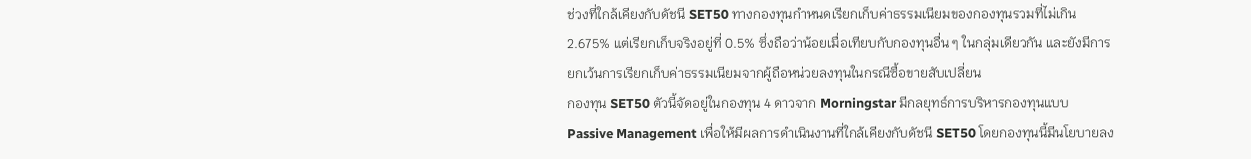ช่วงที่ใกล้เคียงกับดัชนี SET50 ทางกองทุนกำหนดเรียกเก็บค่าธรรมเนียมของกองทุนรวมที่ไม่เกิน 2.675% แต่เรียกเก็บจริงอยู่ที่ 0.5% ซึ่งถือว่าน้อยเมื่อเทียบกับกองทุนอื่น ๆ ในกลุ่มเดียวกัน และยังมีการยกเว้นการเรียกเก็บค่าธรรมเนียมจากผู้ถือหน่วยลงทุนในกรณีซื้อขายสับเปลี่ยน
กองทุน SET50 ตัวนี้จัดอยู่ในกองทุน 4 ดาวจาก Morningstar มีกลยุทธ์การบริหารกองทุนแบบ Passive Management เพื่อให้มีผลการดำเนินงานที่ใกล้เคียงกับดัชนี SET50 โดยกองทุนนี้มีนโยบายลง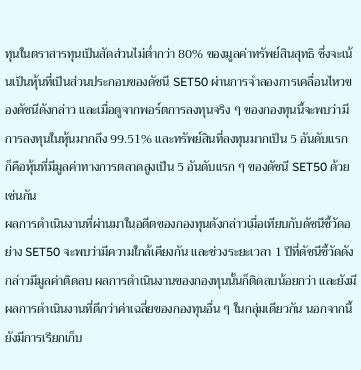ทุนในตราสารทุนเป็นสัดส่วนไม่ต่ำกว่า 80% ของมูลค่าทรัพย์สินสุทธิ ซึ่งจะเน้นเป็นหุ้นที่เป็นส่วนประกอบของดัชนี SET50 ผ่านการจำลองการเคลื่อนไหวของดัชนีดังกล่าว และเมื่อดูจากพอร์ตการลงทุนจริง ๆ ของกองทุนนี้จะพบว่ามีการลงทุนในหุ้นมากถึง 99.51% และทรัพย์สินที่ลงทุนมากเป็น 5 อันดับแรก ก็คือหุ้นที่มีมูลค่าทางการตลาดสูงเป็น 5 อันดับแรก ๆ ของดัชนี SET50 ด้วยเช่นกัน
ผลการดำเนินงานที่ผ่านมาในอดีตของกองทุนดังกล่าวเมื่อเทียบกับดัชนีชี้วัดอย่าง SET50 จะพบว่ามีความใกล้เคียงกัน และช่วงระยะเวลา 1 ปีที่ดัชนีชี้วัดดังกล่าวมีมูลค่าติดลบ ผลการดำเนินงานของกองทุนนั้นก็ติดลบน้อยกว่า และยังมีผลการดำเนินงานที่ดีกว่าค่าเฉลี่ยของกองทุนอื่น ๆ ในกลุ่มเดียวกัน นอกจากนี้ยังมีการเรียกเก็บ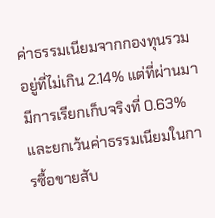ค่าธรรมเนียมจากกองทุนรวมอยู่ที่ไม่เกิน 2.14% แต่ที่ผ่านมามีการเรียกเก็บจริงที่ 0.63% และยกเว้นค่าธรรมเนียมในการซื้อขายสับ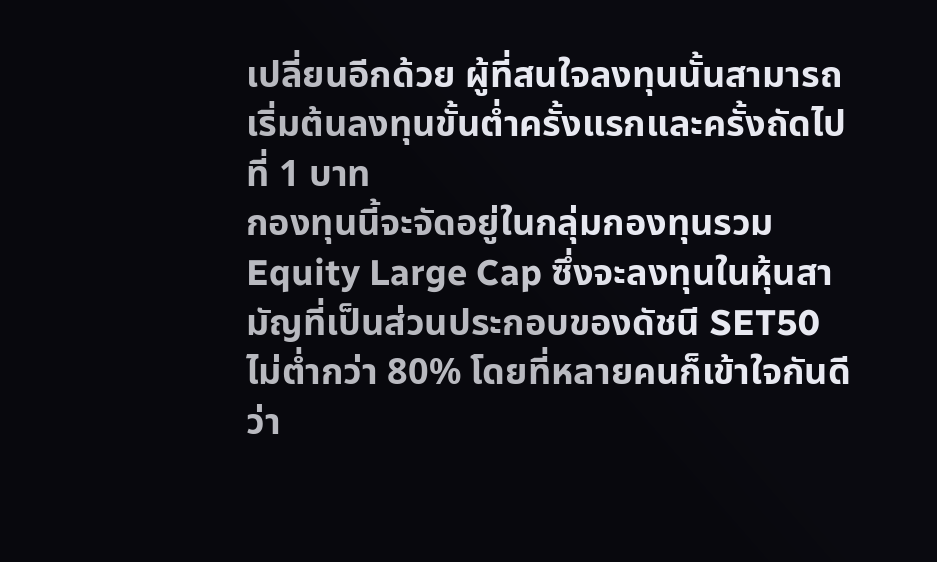เปลี่ยนอีกด้วย ผู้ที่สนใจลงทุนนั้นสามารถเริ่มต้นลงทุนขั้นต่ำครั้งแรกและครั้งถัดไปที่ 1 บาท
กองทุนนี้จะจัดอยู่ในกลุ่มกองทุนรวม Equity Large Cap ซึ่งจะลงทุนในหุ้นสามัญที่เป็นส่วนประกอบของดัชนี SET50 ไม่ต่ำกว่า 80% โดยที่หลายคนก็เข้าใจกันดีว่า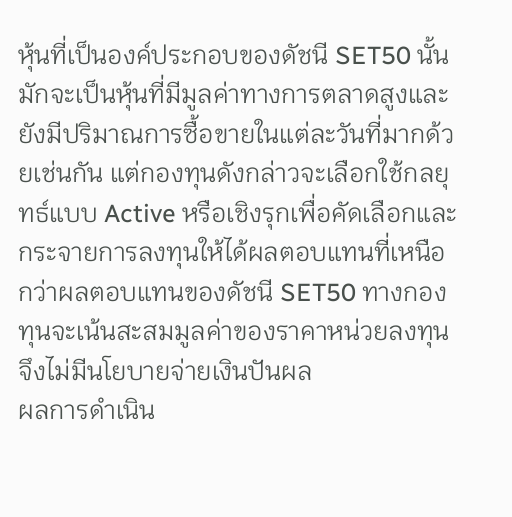หุ้นที่เป็นองค์ประกอบของดัชนี SET50 นั้นมักจะเป็นหุ้นที่มีมูลค่าทางการตลาดสูงและยังมีปริมาณการซื้อขายในแต่ละวันที่มากด้วยเช่นกัน แต่กองทุนดังกล่าวจะเลือกใช้กลยุทธ์แบบ Active หรือเชิงรุกเพื่อคัดเลือกและกระจายการลงทุนให้ได้ผลตอบแทนที่เหนือกว่าผลตอบแทนของดัชนี SET50 ทางกองทุนจะเน้นสะสมมูลค่าของราคาหน่วยลงทุนจึงไม่มีนโยบายจ่ายเงินปันผล
ผลการดำเนิน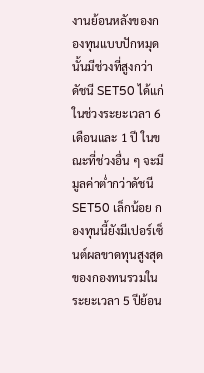งานย้อนหลังของกองทุนแบบปักหมุดนั้นมีช่วงที่สูงกว่าดัชนี SET50 ได้แก่ในช่วงระยะเวลา 6 เดือนและ 1 ปี ในขณะที่ช่วงอื่น ๆ จะมีมูลค่าต่ำกว่าดัชนี SET50 เล็กน้อย กองทุนนี้ยังมีเปอร์เซ็นต์ผลขาดทุนสูงสุดของกองทนรวมในระยะเวลา 5 ปีย้อน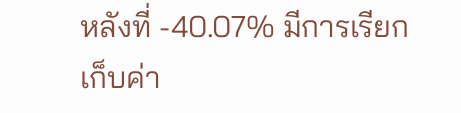หลังที่ -40.07% มีการเรียกเก็บค่า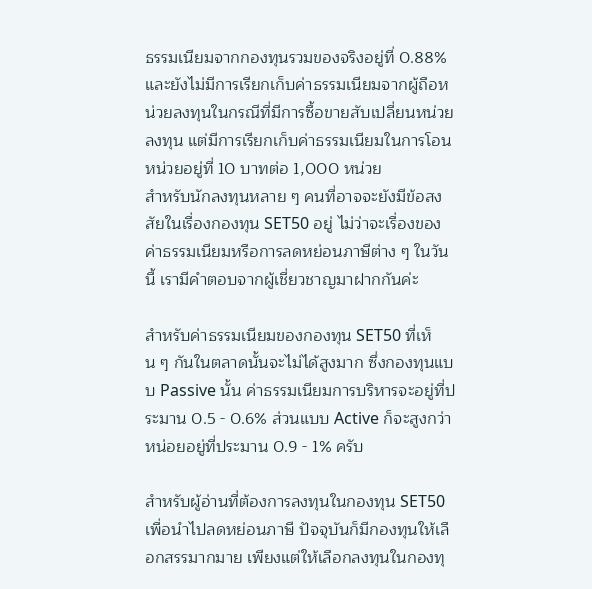ธรรมเนียมจากกองทุนรวมของจริงอยู่ที่ 0.88% และยังไม่มีการเรียกเก็บค่าธรรมเนียมจากผู้ถือหน่วยลงทุนในกรณีที่มีการซื้อขายสับเปลี่ยนหน่วยลงทุน แต่มีการเรียกเก็บค่าธรรมเนียมในการโอนหน่วยอยู่ที่ 10 บาทต่อ 1,000 หน่วย
สำหรับนักลงทุนหลาย ๆ คนที่อาจจะยังมีข้อสงสัยในเรื่องกองทุน SET50 อยู่ ไม่ว่าจะเรื่องของค่าธรรมเนียมหรือการลดหย่อนภาษีต่าง ๆ ในวันนี้ เรามีคำตอบจากผู้เชี่ยวชาญมาฝากกันค่ะ

สำหรับค่าธรรมเนียมของกองทุน SET50 ที่เห็น ๆ กันในตลาดนั้นจะไม่ได้สูงมาก ซึ่งกองทุนแบบ Passive นั้น ค่าธรรมเนียมการบริหารจะอยู่ที่ประมาน 0.5 - 0.6% ส่วนแบบ Active ก็จะสูงกว่าหน่อยอยู่ที่ประมาน 0.9 - 1% ครับ

สำหรับผู้อ่านที่ต้องการลงทุนในกองทุน SET50 เพื่อนำไปลดหย่อนภาษี ปัจจุบันก็มีกองทุนให้เลือกสรรมากมาย เพียงแต่ให้เลือกลงทุนในกองทุ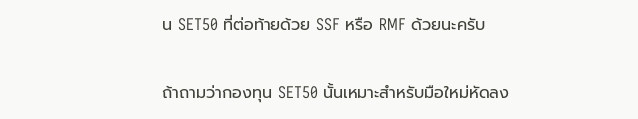น SET50 ที่ต่อท้ายด้วย SSF หรือ RMF ด้วยนะครับ

ถ้าถามว่ากองทุน SET50 นั้นเหมาะสำหรับมือใหม่หัดลง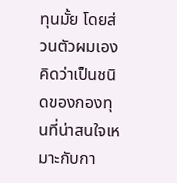ทุนมั้ย โดยส่วนตัวผมเองคิดว่าเป็นชนิดของกองทุนที่น่าสนใจเหมาะกับกา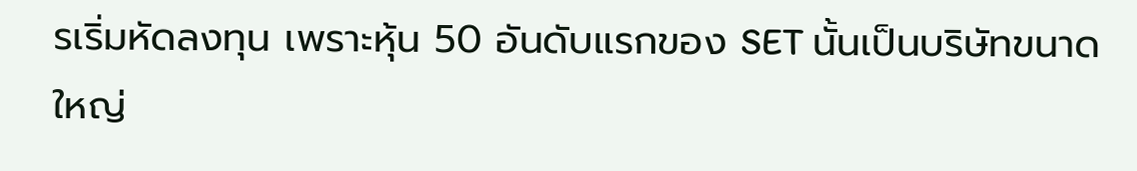รเริ่มหัดลงทุน เพราะหุ้น 50 อันดับแรกของ SET นั้นเป็นบริษัทขนาดใหญ่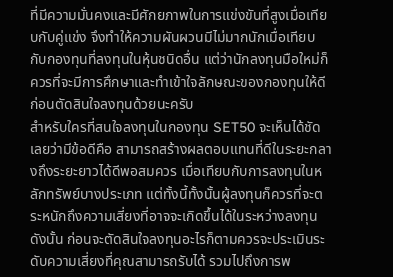ที่มีความมั่นคงและมีศักยภาพในการแข่งขันที่สูงเมื่อเทียบกับคู่แข่ง จึงทำให้ความผันผวนมีไม่มากนักเมื่อเทียบกับกองทุนที่ลงทุนในหุ้นชนิดอื่น แต่ว่านักลงทุนมือใหม่ก็ควรที่จะมีการศึกษาและทำเข้าใจลักษณะของกองทุนให้ดีก่อนตัดสินใจลงทุนด้วยนะครับ
สำหรับใครที่สนใจลงทุนในกองทุน SET50 จะเห็นได้ชัดเลยว่ามีข้อดีคือ สามารถสร้างผลตอบแทนที่ดีในระยะกลางถึงระยะยาวได้ดีพอสมควร เมื่อเทียบกับการลงทุนในหลักทรัพย์บางประเภท แต่ทั้งนี้ทั้งนั้นผู้ลงทุนก็ควรที่จะตระหนักถึงความเสี่ยงที่อาจจะเกิดขึ้นได้ในระหว่างลงทุน ดังนั้น ก่อนจะตัดสินใจลงทุนอะไรก็ตามควรจะประเมินระดับความเสี่ยงที่คุณสามารถรับได้ รวมไปถึงการพ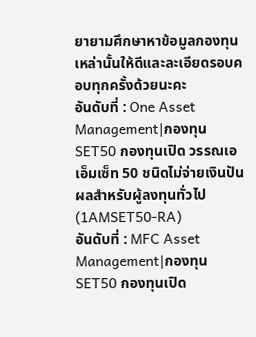ยายามศึกษาหาข้อมูลกองทุนเหล่านั้นให้ดีและละเอียดรอบคอบทุกครั้งด้วยนะคะ
อันดับที่ : One Asset Management|กองทุน SET50 กองทุนเปิด วรรณเอเอ็มเซ็ท 50 ชนิดไม่จ่ายเงินปันผลสำหรับผู้ลงทุนทั่วไป (1AMSET50-RA)
อันดับที่ : MFC Asset Management|กองทุน SET50 กองทุนเปิด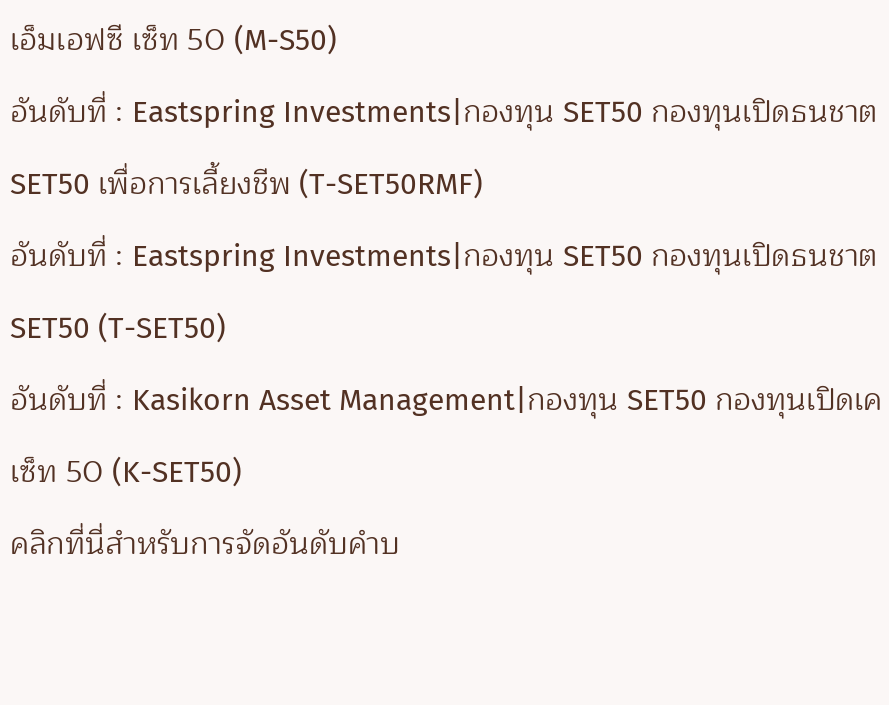เอ็มเอฟซี เซ็ท 50 (M-S50)
อันดับที่ : Eastspring Investments|กองทุน SET50 กองทุนเปิดธนชาต SET50 เพื่อการเลี้ยงชีพ (T-SET50RMF)
อันดับที่ : Eastspring Investments|กองทุน SET50 กองทุนเปิดธนชาต SET50 (T-SET50)
อันดับที่ : Kasikorn Asset Management|กองทุน SET50 กองทุนเปิดเค เซ็ท 50 (K-SET50)
คลิกที่นี่สำหรับการจัดอันดับคำบ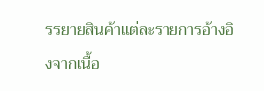รรยายสินค้าแต่ละรายการอ้างอิงจากเนื้อ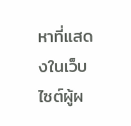หาที่แสดงในเว็บไซต์ผู้ผ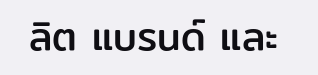ลิต แบรนด์ และ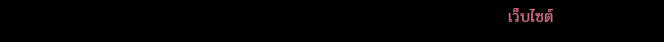เว็บไซต์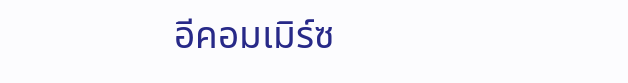อีคอมเมิร์ซ